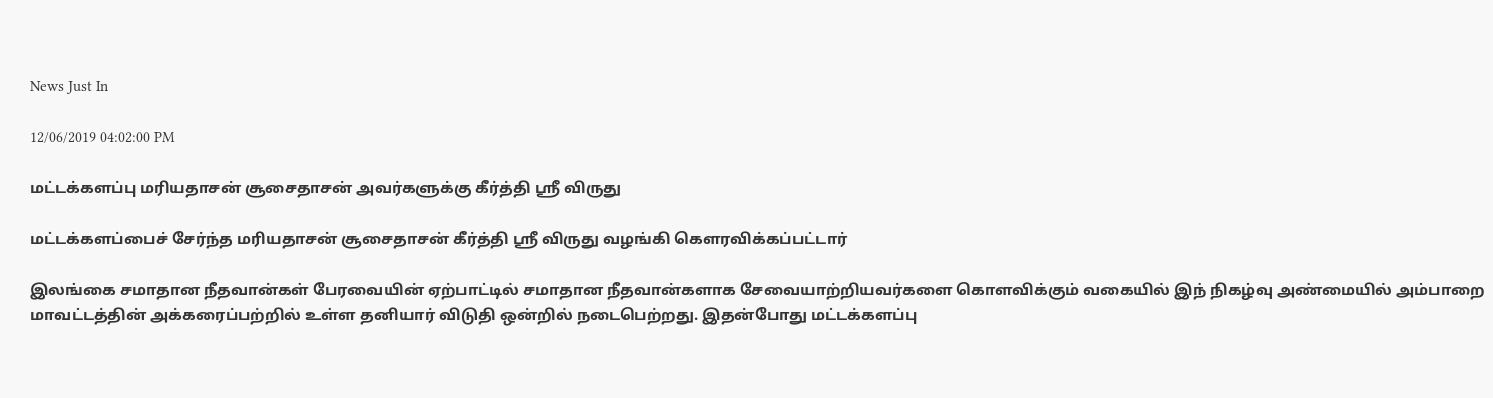News Just In

12/06/2019 04:02:00 PM

மட்டக்களப்பு மரியதாசன் சூசைதாசன் அவர்களுக்கு கீர்த்தி ஶ்ரீ விருது

மட்டக்களப்பைச் சேர்ந்த மரியதாசன் சூசைதாசன் கீர்த்தி ஶ்ரீ விருது வழங்கி கௌரவிக்கப்பட்டார்

இலங்கை சமாதான நீதவான்கள் பேரவையின் ஏற்பாட்டில் சமாதான நீதவான்களாக சேவையாற்றியவர்களை கொளவிக்கும் வகையில் இந் நிகழ்வு அண்மையில் அம்பாறை மாவட்டத்தின் அக்கரைப்பற்றில் உள்ள தனியார் விடுதி ஒன்றில் நடைபெற்றது. இதன்போது மட்டக்களப்பு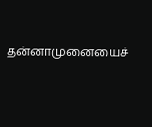தன்னாமுனையைச்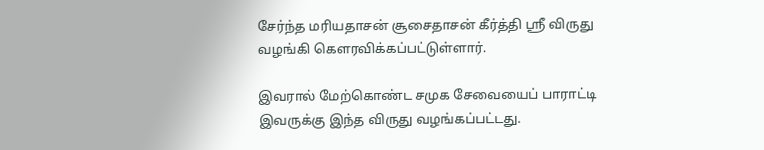சேர்ந்த மரியதாசன் சூசைதாசன் கீர்த்தி ஶ்ரீ விருது வழங்கி கௌரவிக்கப்பட்டுள்ளார்.

இவரால் மேற்கொண்ட சமுக சேவையைப் பாராட்டி இவருக்கு இந்த விருது வழங்கப்பட்டது.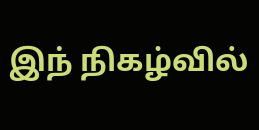இந் நிகழ்வில்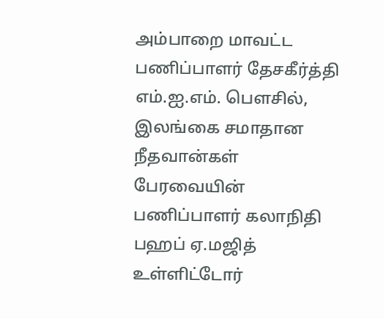அம்பாறை மாவட்ட பணிப்பாளர் தேசகீர்த்தி எம்.ஐ.எம். பௌசில், இலங்கை சமாதான நீதவான்கள் பேரவையின் பணிப்பாளர் கலாநிதி பஹப் ஏ.மஜித் உள்ளிட்டோர்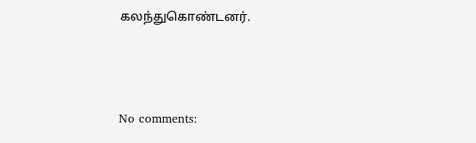கலந்துகொண்டனர்.



No comments: